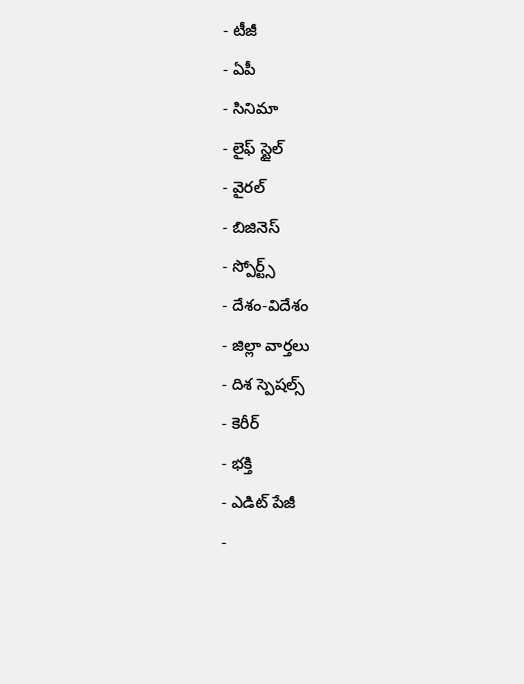- టీజీ
- ఏపీ
- సినిమా
- లైఫ్ స్టైల్
- వైరల్
- బిజినెస్
- స్పోర్ట్స్
- దేశం-విదేశం
- జిల్లా వార్తలు
- దిశ స్పెషల్స్
- కెరీర్
- భక్తి
- ఎడిట్ పేజీ
-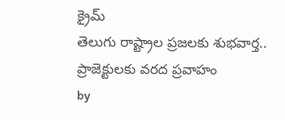క్రైమ్
తెలుగు రాష్ట్రాల ప్రజలకు శుభవార్త.. ప్రాజెక్టులకు వరద ప్రవాహం
by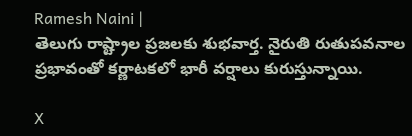Ramesh Naini |
తెలుగు రాష్ట్రాల ప్రజలకు శుభవార్త. నైరుతి రుతుపవనాల ప్రభావంతో కర్ణాటకలో భారీ వర్షాలు కురుస్తున్నాయి.

X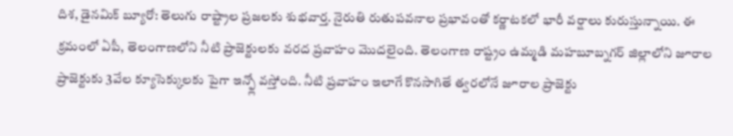దిశ, డైనమిక్ బ్యూరో: తెలుగు రాష్ట్రాల ప్రజలకు శుభవార్త. నైరుతి రుతుపవనాల ప్రభావంతో కర్ణాటకలో భారీ వర్షాలు కురుస్తున్నాయి. ఈ క్రమంలో ఏపీ, తెలంగాణలోని నీటి ప్రాజెక్టులకు వరద ప్రవాహం మొదలైంది. తెలంగాణ రాష్ట్రం ఉమ్మడి మహబూబ్నగర్ జిల్లాలోని జూరాల ప్రాజెక్టుకు 3వేల క్యూసెక్కులకు పైగా ఇన్ఫ్లో వస్తోంది. నీటి ప్రవాహం ఇలాగే కొనసాగితే త్వరలోనే జూరాల ప్రాజెక్టు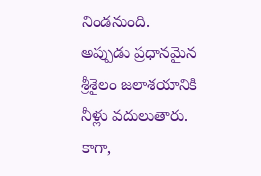నిండనుంది.
అప్పుడు ప్రధానమైన శ్రీశైలం జలాశయానికి నీళ్లు వదులుతారు. కాగా,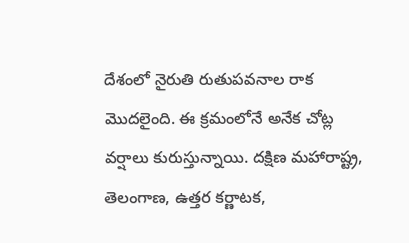దేశంలో నైరుతి రుతుపవనాల రాక మొదలైంది. ఈ క్రమంలోనే అనేక చోట్ల వర్షాలు కురుస్తున్నాయి. దక్షిణ మహారాష్ట్ర, తెలంగాణ, ఉత్తర కర్ణాటక,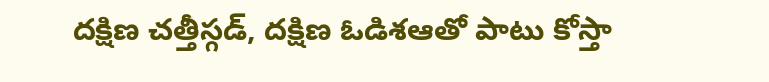దక్షిణ చత్తీస్గడ్, దక్షిణ ఓడిశఆతో పాటు కోస్తా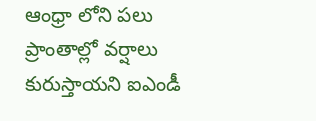ఆంధ్రా లోని పలు ప్రాంతాల్లో వర్షాలు కురుస్తాయని ఐఎండీ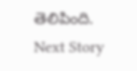తెలిపింది.
Next Story